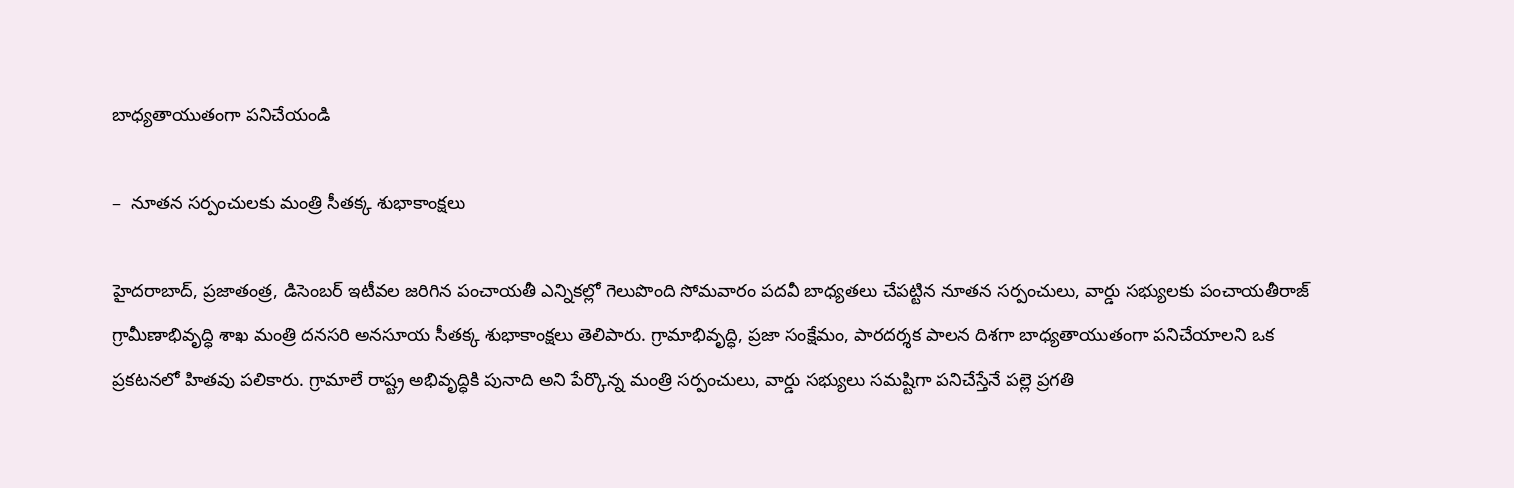బాధ్యతాయుతంగా పనిచేయండి

–  నూతన సర్పంచులకు మంత్రి సీతక్క శుభాకాంక్షలు

హైద‌రాబాద్‌, ప్ర‌జాతంత్ర‌, డిసెంబ‌ర్ ఇటీవల జరిగిన పంచాయ‌తీ ఎన్నికల్లో గెలుపొంది సోమ‌వారం పదవీ బాధ్యతలు చేపట్టిన నూతన సర్పంచులు, వార్డు సభ్యులకు పంచాయతీరాజ్ గ్రామీణాభివృద్ధి శాఖ మంత్రి దనసరి అనసూయ సీతక్క శుభాకాంక్షలు తెలిపారు. గ్రామాభివృద్ధి, ప్రజా సంక్షేమం, పారదర్శక పాలన దిశగా బాధ్యతాయుతంగా పనిచేయాలని ఒక ప్రకటనలో హిత‌వు ప‌లికారు. గ్రామాలే రాష్ట్ర అభివృద్ధికి పునాది అని పేర్కొన్న మంత్రి సర్పంచులు, వార్డు సభ్యులు సమ‌ష్టిగా పనిచేస్తేనే పల్లె ప్రగతి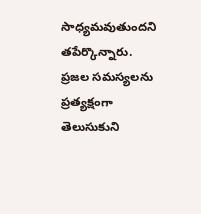సాధ్యమవుతుందని తపేర్కొన్నారు. ప్రజల సమస్యలను ప్రత్యక్షంగా తెలుసుకుని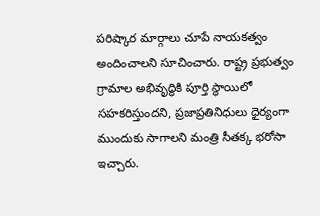పరిష్కార మార్గాలు చూపే నాయకత్వం అందించాలని సూచించారు. రాష్ట్ర ప్రభుత్వం గ్రామాల అభివృద్ధికి పూర్తి స్థాయిలో సహకరిస్తుందని, ప్రజాప్రతినిధులు ధైర్యంగా ముందుకు సాగాలని మంత్రి సీతక్క భరోసా ఇచ్చారు.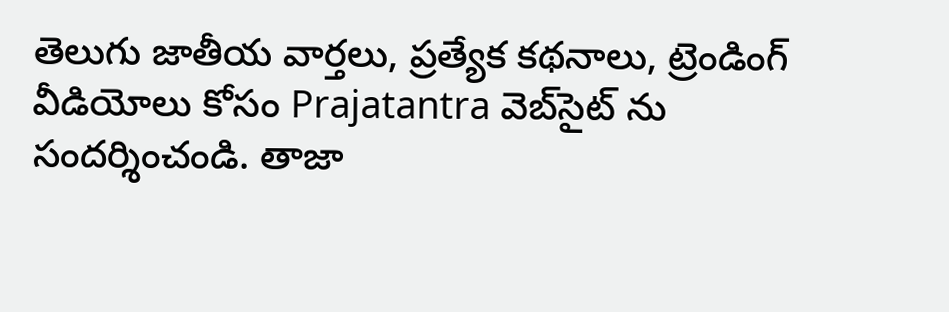తెలుగు జాతీయ వార్తలు, ప్రత్యేక కథనాలు, ట్రెండింగ్ వీడియోలు కోసం Prajatantra వెబ్‌సైట్ ను సందర్శించండి. తాజా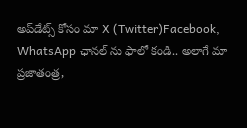అప్‌డేట్స్ కోసం మా X (Twitter)Facebook, WhatsApp ఛానల్ ను ఫాలో కండి.. అలాగే మా ప్రజాతంత్ర,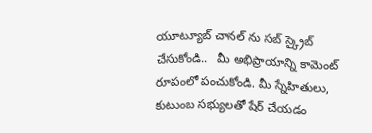యూట్యూబ్ చానల్ ను సబ్ స్క్రైబ్ చేసుకోండి..   మీ అభిప్రాయాన్ని కామెంట్ రూపంలో పంచుకోండి. మీ స్నేహితులు, కుటుంబ సభ్యులతో షేర్ చేయడం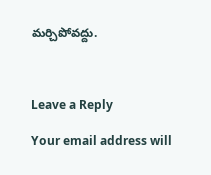మర్చిపోవద్దు.



Leave a Reply

Your email address will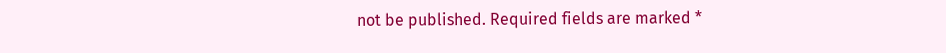not be published. Required fields are marked *